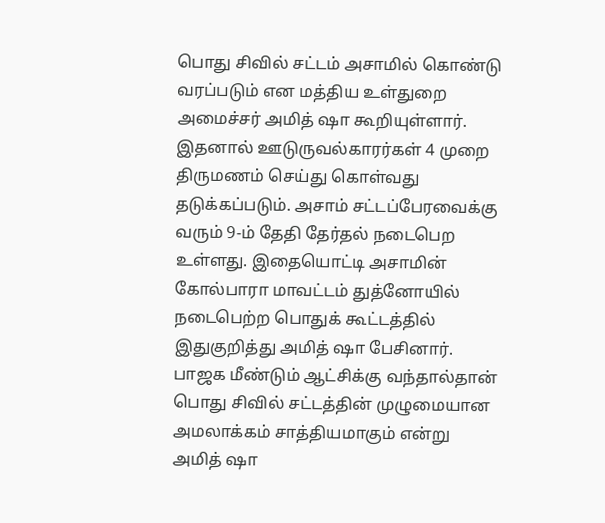பொது சிவில் சட்டம் அசாமில் கொண்டு வரப்படும் என மத்திய உள்துறை அமைச்சர் அமித் ஷா கூறியுள்ளார்.
இதனால் ஊடுருவல்காரர்கள் 4 முறை திருமணம் செய்து கொள்வது தடுக்கப்படும். அசாம் சட்டப்பேரவைக்கு வரும் 9-ம் தேதி தேர்தல் நடைபெற உள்ளது. இதையொட்டி அசாமின் கோல்பாரா மாவட்டம் துத்னோயில் நடைபெற்ற பொதுக் கூட்டத்தில் இதுகுறித்து அமித் ஷா பேசினார்.
பாஜக மீண்டும் ஆட்சிக்கு வந்தால்தான் பொது சிவில் சட்டத்தின் முழுமையான அமலாக்கம் சாத்தியமாகும் என்று அமித் ஷா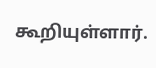கூறியுள்ளார்.